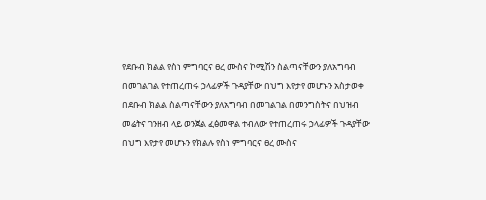የደቡብ ክልል የስነ ምግባርና ፀረ ሙስና ኮሚሽን ስልጣናቸውን ያለአግባብ በመገልገል የተጠረጠሩ ኃላፊዎች ጉዳያቸው በህግ እየታየ መሆኑን አስታወቀ
በደቡብ ክልል ስልጣናቸውን ያለአግባብ በመገልገል በመንግስትና በህዝብ መሬትና ገንዘብ ላይ ወንጀል ፈፅመዋል ተብለው የተጠረጠሩ ኃላፊዎች ጉዳያቸው በህግ እየታየ መሆኑን የክልሉ የስነ ምግባርና ፀረ ሙስና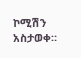ኮሚሽን አስታወቀ።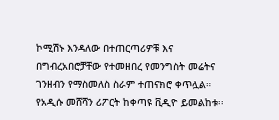ኮሚሽኑ እንዳለው በተጠርጣሪዎቹ እና በግብረአበሮቻቸው የተመዘበረ የመንግስት መሬትና ገንዘብን የማስመለስ ስራም ተጠናክሮ ቀጥሏል። የአዲሱ መሸሻን ሪፖርት ከቀጣዩ ቪዲዮ ይመልከቱ፡፡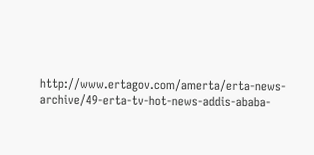http://www.ertagov.com/amerta/erta-news-archive/49-erta-tv-hot-news-addis-ababa-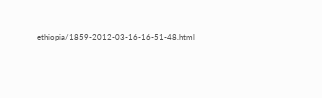ethiopia/1859-2012-03-16-16-51-48.html